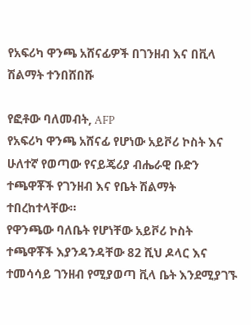የአፍሪካ ዋንጫ አሸናፊዎች በገንዘብ እና በቪላ ሽልማት ተንበሸበሹ

የፎቶው ባለመብት, AFP
የአፍሪካ ዋንጫ አሸናፊ የሆነው አይቮሪ ኮስት እና ሁለተኛ የወጣው የናይጄሪያ ብሔራዊ ቡድን ተጫዋቾች የገንዘብ እና የቤት ሽልማት ተበረከተላቸው።
የዋንጫው ባለቤት የሆነቸው አይቮሪ ኮስት ተጫዋቾች እያንዳንዳቸው 82 ሺህ ዶላር እና ተመሳሳይ ገንዘብ የሚያወጣ ቪላ ቤት እንደሚያገኙ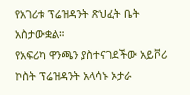የአገሪቱ ፕሬዝዳንት ጽህፈት ቤት አስታውቋል።
የአፍሪካ ዋንጫን ያስተናገደችው አይቮሪ ኮስት ፕሬዝዳንት አላሳኑ ኦታራ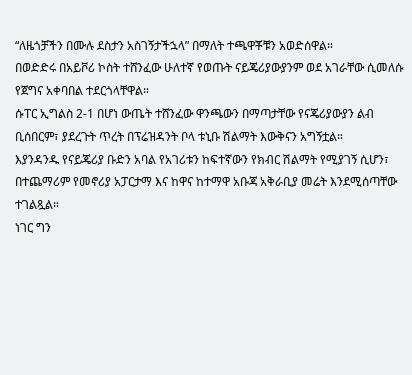“ለዜጎቻችን በሙሉ ደስታን አስገኝታችኋላ” በማለት ተጫዋቾቹን አወድሰዋል።
በወድድሩ በአይቮሪ ኮስት ተሸንፈው ሁለተኛ የወጡት ናይጄሪያውያንም ወደ አገራቸው ሲመለሱ የጀግና አቀባበል ተደርጎላቸዋል።
ሱፐር ኢግልስ 2-1 በሆነ ውጤት ተሸንፈው ዋንጫውን በማጣታቸው የናጄሪያውያን ልብ ቢሰበርም፣ ያደረጉት ጥረት በፕሬዝዳንት ቦላ ቱኒቡ ሽልማት እውቅናን አግኝቷል።
እያንዳንዱ የናይጄሪያ ቡድን አባል የአገሪቱን ከፍተኛውን የክብር ሽልማት የሚያገኝ ሲሆን፣ በተጨማሪም የመኖሪያ አፓርታማ እና ከዋና ከተማዋ አቡጃ አቅራቢያ መሬት እንደሚሰጣቸው ተገልጿል።
ነገር ግን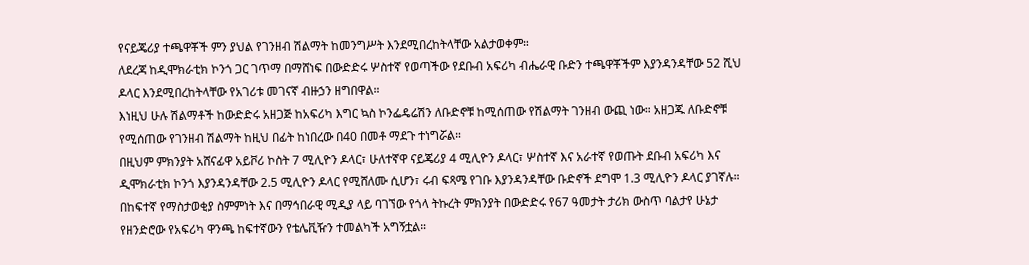የናይጄሪያ ተጫዋቾች ምን ያህል የገንዘብ ሽልማት ከመንግሥት እንደሚበረከትላቸው አልታወቀም።
ለደረጃ ከዲሞክራቲክ ኮንጎ ጋር ገጥማ በማሸነፍ በውድድሩ ሦስተኛ የወጣችው የደቡብ አፍሪካ ብሔራዊ ቡድን ተጫዋቾችም እያንዳንዳቸው 52 ሺህ ዶላር እንደሚበረከትላቸው የአገሪቱ መገናኛ ብዙኃን ዘግበዋል።
እነዚህ ሁሉ ሽልማቶች ከውድድሩ አዘጋጅ ከአፍሪካ እግር ኳስ ኮንፌዴሬሽን ለቡድኖቹ ከሚሰጠው የሽልማት ገንዘብ ውጪ ነው። አዘጋጁ ለቡድኖቹ የሚሰጠው የገንዘብ ሽልማት ከዚህ በፊት ከነበረው በ40 በመቶ ማደጉ ተነግሯል።
በዚህም ምክንያት አሸናፊዋ አይቮሪ ኮስት 7 ሚሊዮን ዶላር፣ ሁለተኛዋ ናይጄሪያ 4 ሚሊዮን ዶላር፣ ሦስተኛ እና አራተኛ የወጡት ደቡብ አፍሪካ እና ዲሞክራቲክ ኮንጎ እያንዳንዳቸው 2.5 ሚሊዮን ዶላር የሚሸለሙ ሲሆን፣ ሩብ ፍጻሜ የገቡ እያንዳንዳቸው ቡድኖች ደግሞ 1.3 ሚሊዮን ዶላር ያገኛሉ።
በከፍተኛ የማስታወቂያ ስምምነት እና በማኅበራዊ ሚዲያ ላይ ባገኘው የጎላ ትኩረት ምክንያት በውድድሩ የ67 ዓመታት ታሪክ ውስጥ ባልታየ ሁኔታ የዘንድሮው የአፍሪካ ዋንጫ ከፍተኛውን የቴሌቪዥን ተመልካች አግኝቷል።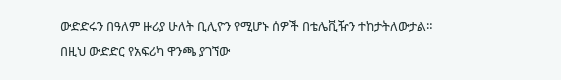ውድድሩን በዓለም ዙሪያ ሁለት ቢሊዮን የሚሆኑ ሰዎች በቴሌቪዥን ተከታትለውታል።
በዚህ ውድድር የአፍሪካ ዋንጫ ያገኘው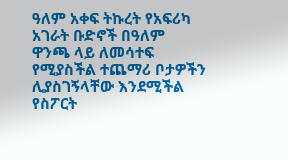ዓለም አቀፍ ትኩረት የአፍሪካ አገራት ቡድኖች በዓለም ዋንጫ ላይ ለመሳተፍ የሚያስችል ተጨማሪ ቦታዎችን ሊያስገኝላቸው እንደሚችል የስፖርት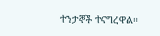ተንታኞች ተናግረዋል።